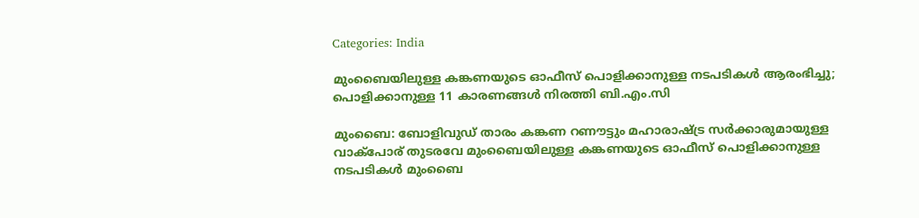Categories: India

മുംബൈയിലുള്ള കങ്കണയുടെ ഓഫീസ് പൊളിക്കാനുള്ള നടപടികള്‍ ആരംഭിച്ചു; പൊളിക്കാനുള്ള 11 കാരണങ്ങള്‍ നിരത്തി ബി.എം.സി

മുംബൈ: ബോളിവുഡ് താരം കങ്കണ റണൗട്ടും മഹാരാഷ്ട്ര സര്‍ക്കാരുമായുള്ള വാക്‌പോര് തുടരവേ മുംബൈയിലുള്ള കങ്കണയുടെ ഓഫീസ് പൊളിക്കാനുള്ള നടപടികള്‍ മുംബൈ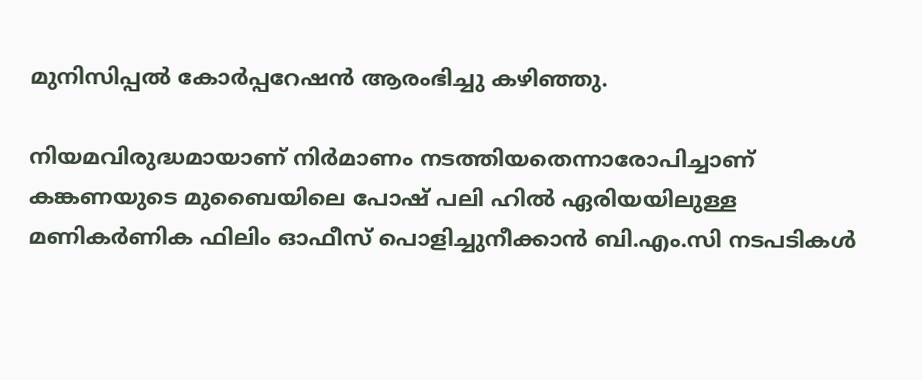മുനിസിപ്പല്‍ കോര്‍പ്പറേഷന്‍ ആരംഭിച്ചു കഴിഞ്ഞു.

നിയമവിരുദ്ധമായാണ് നിര്‍മാണം നടത്തിയതെന്നാരോപിച്ചാണ് കങ്കണയുടെ മുബൈയിലെ പോഷ് പലി ഹില്‍ ഏരിയയിലുള്ള മണികര്‍ണിക ഫിലിം ഓഫീസ് പൊളിച്ചുനീക്കാന്‍ ബി.എം.സി നടപടികള്‍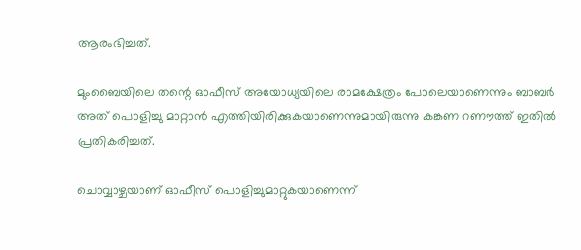ആരംഭിച്ചത്.

മുംബൈയിലെ തന്റെ ഓഫീസ് അയോധ്യയിലെ രാമക്ഷേത്രം പോലെയാണെന്നും ബാബര്‍ അത് പൊളിച്ചു മാറ്റാന്‍ എത്തിയിരിക്കുകയാണെന്നുമായിരുന്നു കങ്കണ റണൗത്ത് ഇതില്‍ പ്രതികരിച്ചത്.

ചൊവ്വാഴ്ചയാണ് ഓഫീസ് പൊളിച്ചുമാറ്റുകയാണെന്ന്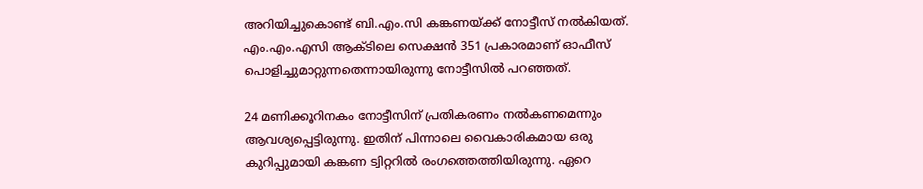അറിയിച്ചുകൊണ്ട് ബി.എം.സി കങ്കണയ്ക്ക് നോട്ടീസ് നല്‍കിയത്. എം.എം.എസി ആക്ടിലെ സെക്ഷന്‍ 351 പ്രകാരമാണ് ഓഫീസ് പൊളിച്ചുമാറ്റുന്നതെന്നായിരുന്നു നോട്ടീസില്‍ പറഞ്ഞത്.

24 മണിക്കൂറിനകം നോട്ടീസിന് പ്രതികരണം നല്‍കണമെന്നും ആവശ്യപ്പെട്ടിരുന്നു. ഇതിന് പിന്നാലെ വൈകാരികമായ ഒരു കുറിപ്പുമായി കങ്കണ ട്വിറ്ററില്‍ രംഗത്തെത്തിയിരുന്നു. ഏറെ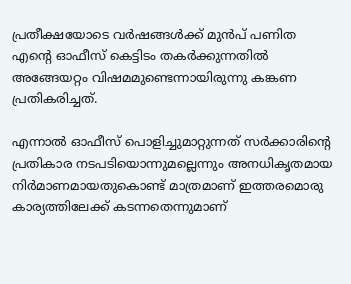പ്രതീക്ഷയോടെ വര്‍ഷങ്ങള്‍ക്ക് മുന്‍പ് പണിത എന്റെ ഓഫീസ് കെട്ടിടം തകര്‍ക്കുന്നതില്‍ അങ്ങേയറ്റം വിഷമമുണ്ടെന്നായിരുന്നു കങ്കണ പ്രതികരിച്ചത്.

എന്നാല്‍ ഓഫീസ് പൊളിച്ചുമാറ്റുന്നത് സര്‍ക്കാരിന്റെ പ്രതികാര നടപടിയൊന്നുമല്ലെന്നും അനധികൃതമായ നിര്‍മാണമായതുകൊണ്ട് മാത്രമാണ് ഇത്തരമൊരു കാര്യത്തിലേക്ക് കടന്നതെന്നുമാണ്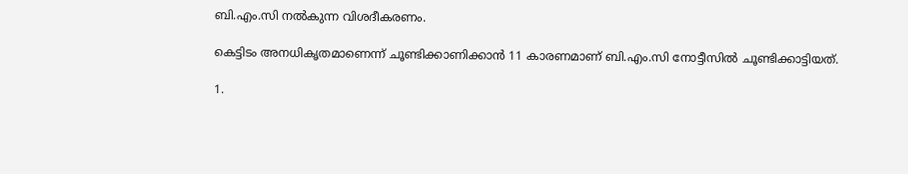ബി.എം.സി നല്‍കുന്ന വിശദീകരണം.

കെട്ടിടം അനധികൃതമാണെന്ന് ചൂണ്ടിക്കാണിക്കാന്‍ 11 കാരണമാണ് ബി.എം.സി നോട്ടീസില്‍ ചൂണ്ടിക്കാട്ടിയത്.

1.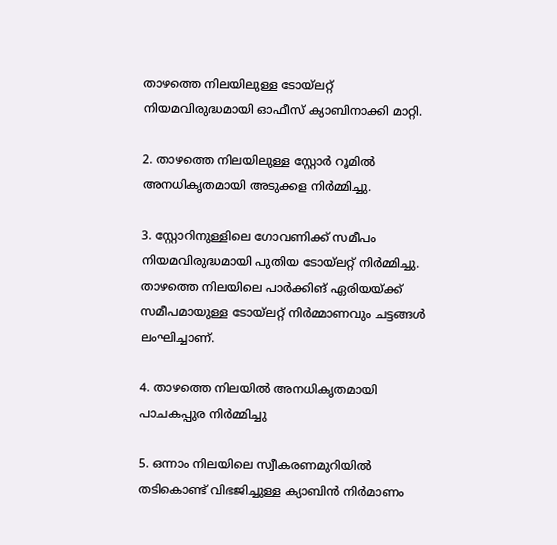താഴത്തെ നിലയിലുള്ള ടോയ്‌ലറ്റ് നിയമവിരുദ്ധമായി ഓഫീസ് ക്യാബിനാക്കി മാറ്റി.

2. താഴത്തെ നിലയിലുള്ള സ്റ്റോര്‍ റൂമില്‍ അനധികൃതമായി അടുക്കള നിര്‍മ്മിച്ചു.

3. സ്റ്റോറിനുള്ളിലെ ഗോവണിക്ക് സമീപം നിയമവിരുദ്ധമായി പുതിയ ടോയ്‌ലറ്റ് നിര്‍മ്മിച്ചു. താഴത്തെ നിലയിലെ പാര്‍ക്കിങ് ഏരിയയ്ക്ക് സമീപമായുള്ള ടോയ്‌ലറ്റ് നിര്‍മ്മാണവും ചട്ടങ്ങള്‍ ലംഘിച്ചാണ്.

4. താഴത്തെ നിലയില്‍ അനധികൃതമായി പാചകപ്പുര നിര്‍മ്മിച്ചു

5. ഒന്നാം നിലയിലെ സ്വീകരണമുറിയില്‍ തടികൊണ്ട് വിഭജിച്ചുള്ള ക്യാബിന്‍ നിര്‍മാണം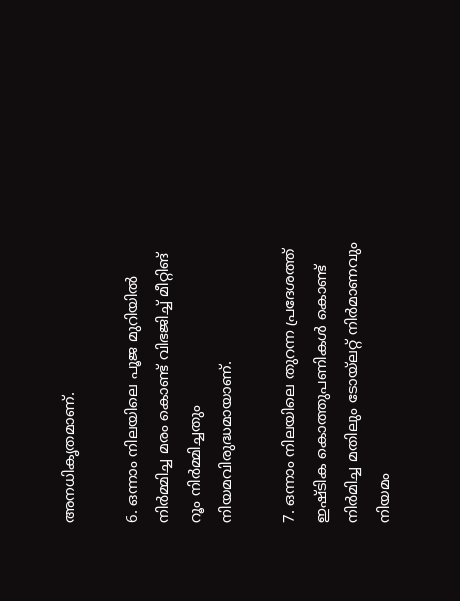അനധികൃതമാണ്.

6. ഒന്നാം നിലയിലെ പൂജ മുറിയില്‍ നിര്‍മ്മിച്ച മരം കൊണ്ട് വിഭജിച്ച് മീറ്റിങ് റൂം നിര്‍മ്മിച്ചതും നിയമവിരുദ്ധമായാണ്.

7. ഒന്നാം നിലയിലെ തുറന്ന പ്രദേശത്ത് ഇഷ്ടിക കൊത്തുപണികള്‍ കൊണ്ട് നിര്‍മിച്ച മതിലും ടോയ്‌ലറ്റ് നിര്‍മാണവും നിയമം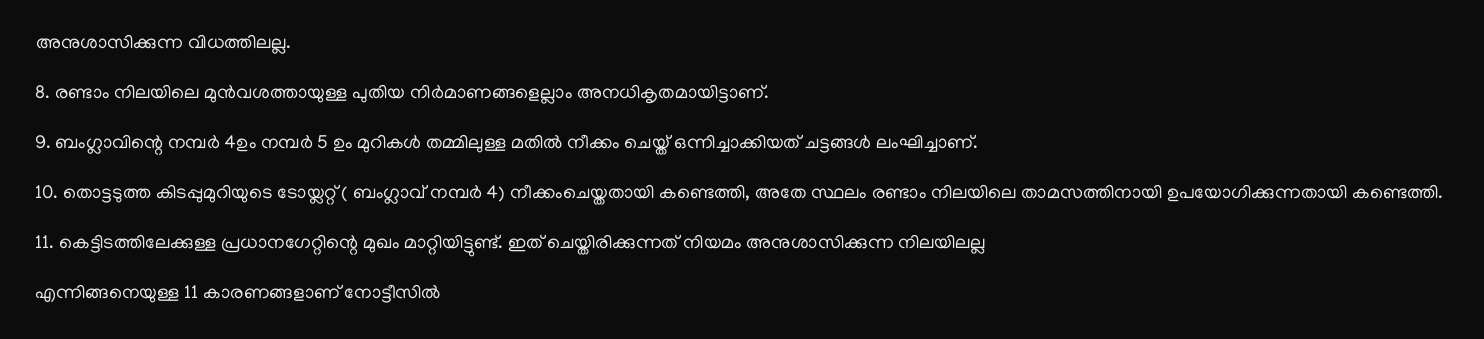അനുശാസിക്കുന്ന വിധത്തിലല്ല.

8. രണ്ടാം നിലയിലെ മുന്‍വശത്തായുള്ള പുതിയ നിര്‍മാണങ്ങളെല്ലാം അനധികൃതമായിട്ടാണ്.

9. ബംഗ്ലാവിന്റെ നമ്പര്‍ 4ഉം നമ്പര്‍ 5 ഉം മുറികള്‍ തമ്മിലുള്ള മതില്‍ നീക്കം ചെയ്ത് ഒന്നിച്ചാക്കിയത് ചട്ടങ്ങള്‍ ലംഘിച്ചാണ്.

10. തൊട്ടടുത്ത കിടപ്പുമുറിയുടെ ടോയ്ലറ്റ് ( ബംഗ്ലാവ് നമ്പര്‍ 4) നീക്കംചെയ്തതായി കണ്ടെത്തി, അതേ സ്ഥലം രണ്ടാം നിലയിലെ താമസത്തിനായി ഉപയോഗിക്കുന്നതായി കണ്ടെത്തി.

11. കെട്ടിടത്തിലേക്കുള്ള പ്രധാനഗേറ്റിന്റെ മുഖം മാറ്റിയിട്ടുണ്ട്. ഇത് ചെയ്തിരിക്കുന്നത് നിയമം അനുശാസിക്കുന്ന നിലയിലല്ല

എന്നിങ്ങനെയുള്ള 11 കാരണങ്ങളാണ് നോട്ടീസില്‍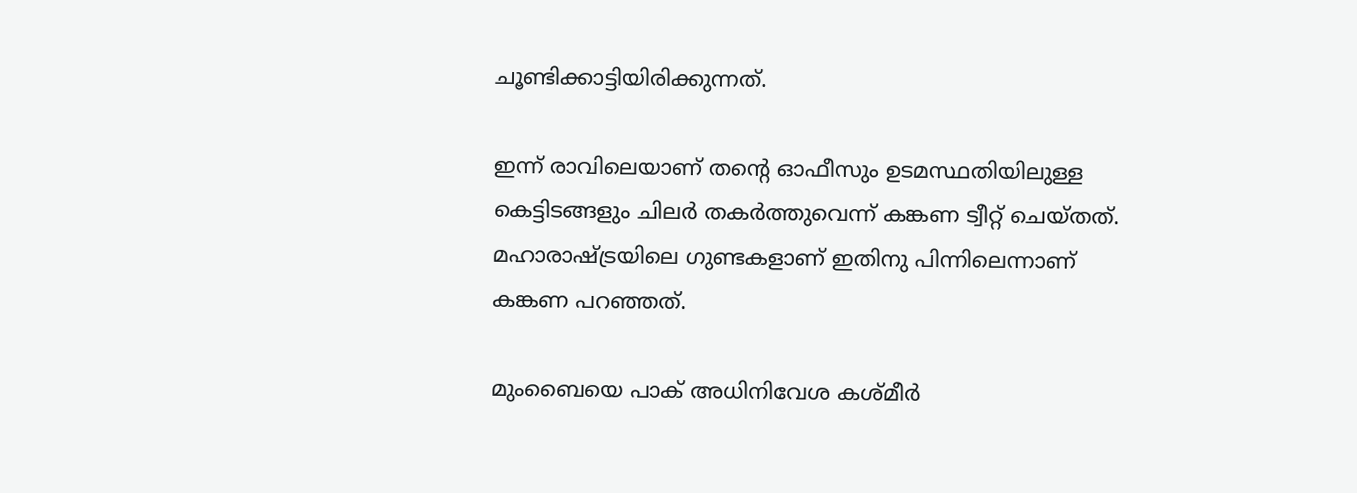ചൂണ്ടിക്കാട്ടിയിരിക്കുന്നത്.

ഇന്ന് രാവിലെയാണ് തന്റെ ഓഫീസും ഉടമസ്ഥതിയിലുള്ള കെട്ടിടങ്ങളും ചിലര്‍ തകര്‍ത്തുവെന്ന് കങ്കണ ട്വീറ്റ് ചെയ്തത്. മഹാരാഷ്ട്രയിലെ ഗുണ്ടകളാണ് ഇതിനു പിന്നിലെന്നാണ് കങ്കണ പറഞ്ഞത്.

മുംബൈയെ പാക് അധിനിവേശ കശ്മീര്‍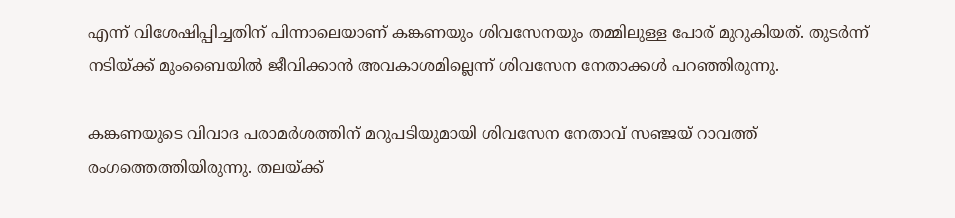എന്ന് വിശേഷിപ്പിച്ചതിന് പിന്നാലെയാണ് കങ്കണയും ശിവസേനയും തമ്മിലുള്ള പോര് മുറുകിയത്. തുടര്‍ന്ന് നടിയ്ക്ക് മുംബൈയില്‍ ജീവിക്കാന്‍ അവകാശമില്ലെന്ന് ശിവസേന നേതാക്കള്‍ പറഞ്ഞിരുന്നു.

കങ്കണയുടെ വിവാദ പരാമര്‍ശത്തിന് മറുപടിയുമായി ശിവസേന നേതാവ് സഞ്ജയ് റാവത്ത് രംഗത്തെത്തിയിരുന്നു. തലയ്ക്ക്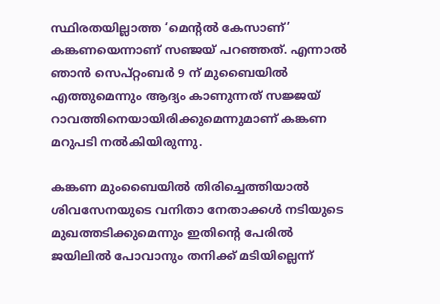സ്ഥിരതയില്ലാത്ത ‘മെന്റല്‍ കേസാണ്’ കങ്കണയെന്നാണ് സഞ്ജയ് പറഞ്ഞത്. എന്നാല്‍ ഞാന്‍ സെപ്റ്റംബര്‍ 9 ന് മുബൈയില്‍ എത്തുമെന്നും ആദ്യം കാണുന്നത് സജ്ജയ് റാവത്തിനെയായിരിക്കുമെന്നുമാണ് കങ്കണ മറുപടി നല്‍കിയിരുന്നു.

കങ്കണ മുംബൈയില്‍ തിരിച്ചെത്തിയാല്‍ ശിവസേനയുടെ വനിതാ നേതാക്കള്‍ നടിയുടെ മുഖത്തടിക്കുമെന്നും ഇതിന്റെ പേരില്‍ ജയിലില്‍ പോവാനും തനിക്ക് മടിയില്ലെന്ന്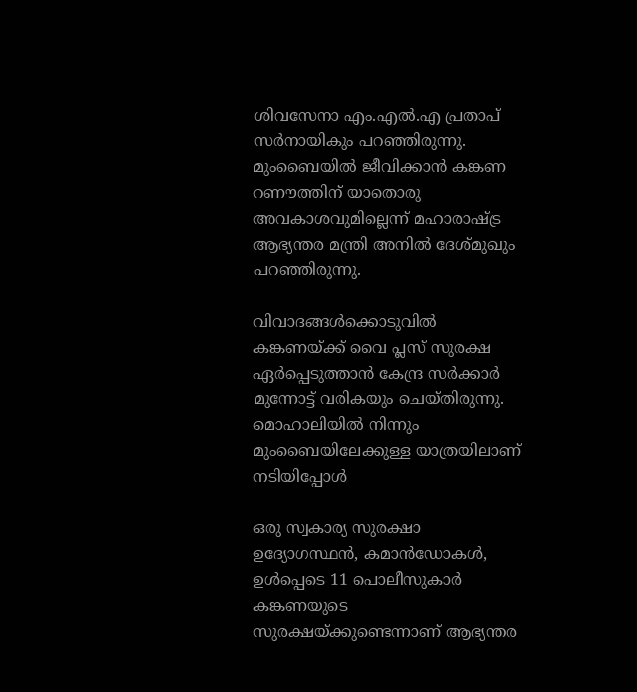ശിവസേനാ എം.എല്‍.എ പ്രതാപ് സര്‍നായികും പറഞ്ഞിരുന്നു. മുംബൈയില്‍ ജീവിക്കാന്‍ കങ്കണ റണൗത്തിന് യാതൊരു അവകാശവുമില്ലെന്ന് മഹാരാഷ്ട്ര ആഭ്യന്തര മന്ത്രി അനില്‍ ദേശ്മുഖും പറഞ്ഞിരുന്നു.

വിവാദങ്ങള്‍ക്കൊടുവില്‍ കങ്കണയ്ക്ക് വൈ പ്ലസ് സുരക്ഷ ഏര്‍പ്പെടുത്താന്‍ കേന്ദ്ര സര്‍ക്കാര്‍ മുന്നോട്ട് വരികയും ചെയ്തിരുന്നു. മൊഹാലിയില്‍ നിന്നും മുംബൈയിലേക്കുള്ള യാത്രയിലാണ് നടിയിപ്പോള്‍

ഒരു സ്വകാര്യ സുരക്ഷാ ഉദ്യോഗസ്ഥന്‍, കമാന്‍ഡോകള്‍, ഉള്‍പ്പെടെ 11 പൊലീസുകാര്‍ കങ്കണയുടെ സുരക്ഷയ്ക്കുണ്ടെന്നാണ് ആഭ്യന്തര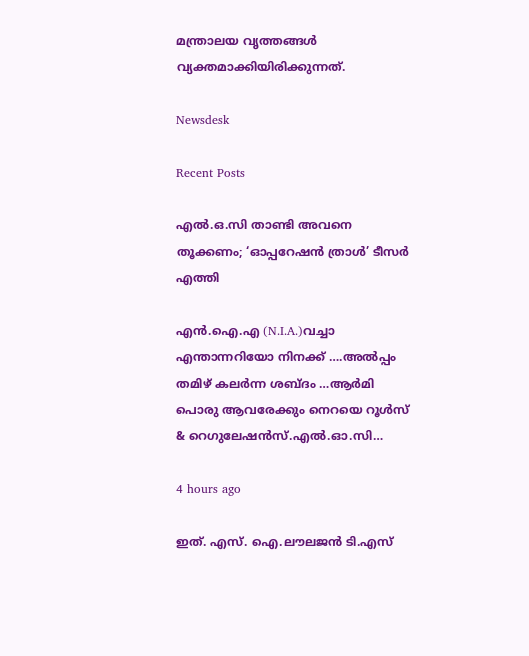മന്ത്രാലയ വൃത്തങ്ങള്‍ വ്യക്തമാക്കിയിരിക്കുന്നത്.

Newsdesk

Recent Posts

എൽ.ഒ.സി താണ്ടി അവനെ തൂക്കണം; ‘ഓപ്പറേഷൻ ത്രാൾ’ ടീസർ എത്തി

എൻ.ഐ.എ (N.I.A.)വച്ചാ എന്താന്നറിയോ നിനക്ക് ….അൽപ്പം തമിഴ് കലർന്ന ശബ്‌ദം …ആർമി പൊരു ആവരേക്കും നെറയെ റൂൾസ് & റെഗുലേഷൻസ്.എൽ.ഓ.സി…

4 hours ago

ഇത്. എസ്. ഐ.ലൗലജൻ ടി.എസ്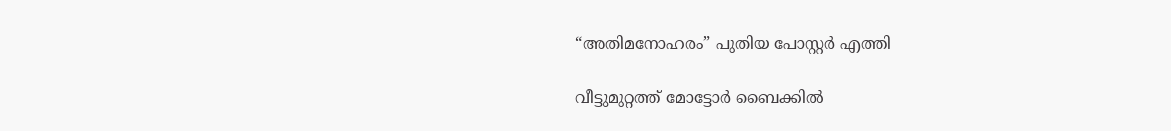“അതിമനോഹരം” പുതിയ പോസ്റ്റർ എത്തി

വീട്ടുമുറ്റത്ത് മോട്ടോർ ബൈക്കിൽ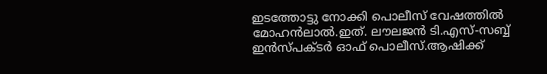ഇടത്തോട്ടു നോക്കി പൊലീസ് വേഷത്തിൽ മോഹൻലാൽ.ഇത്. ലൗലജൻ ടി.എസ്-സബ്ബ് ഇൻസ്പക്ടർ ഓഫ് പൊലീസ്.ആഷിക്ക്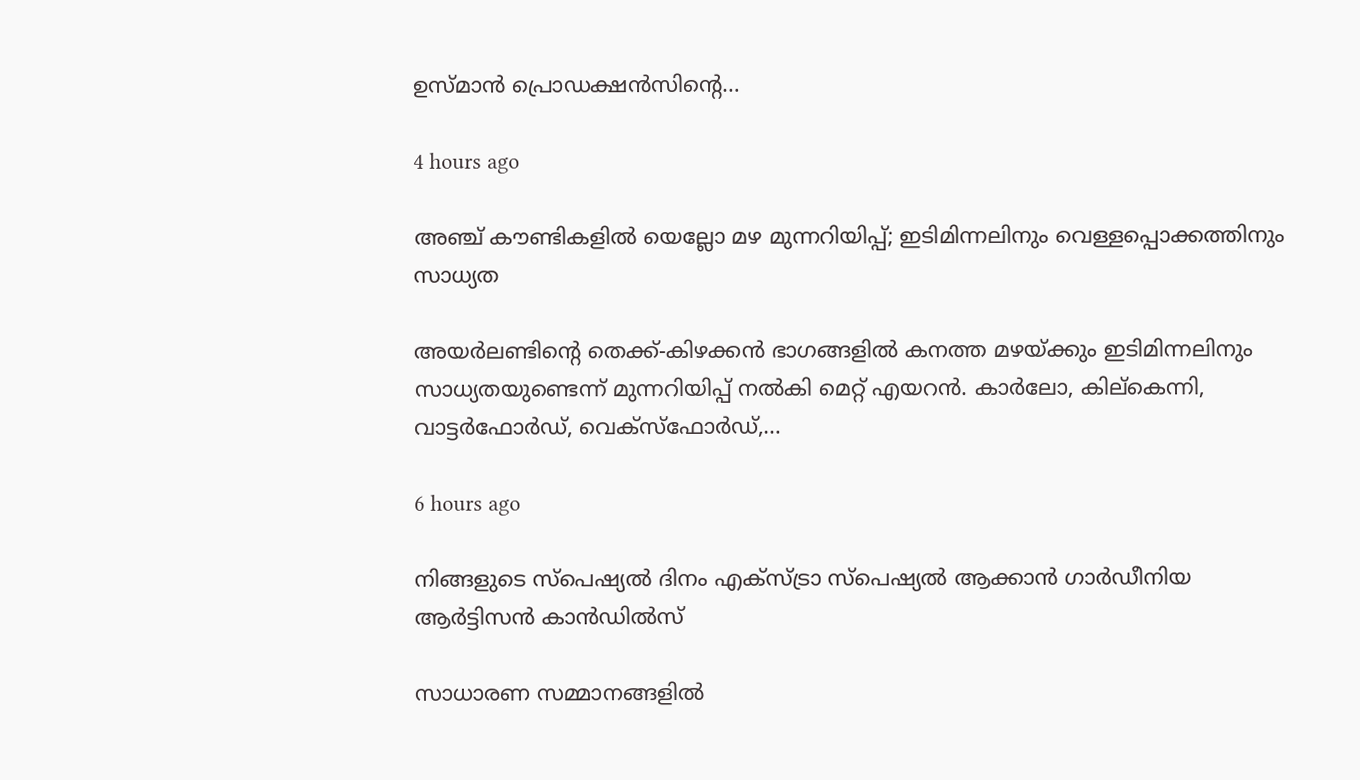ഉസ്മാൻ പ്രൊഡക്ഷൻസിൻ്റെ…

4 hours ago

അഞ്ച് കൗണ്ടികളിൽ യെല്ലോ മഴ മുന്നറിയിപ്പ്; ഇടിമിന്നലിനും വെള്ളപ്പൊക്കത്തിനും സാധ്യത

അയർലണ്ടിന്റെ തെക്ക്-കിഴക്കൻ ഭാഗങ്ങളിൽ കനത്ത മഴയ്ക്കും ഇടിമിന്നലിനും സാധ്യതയുണ്ടെന്ന് മുന്നറിയിപ്പ് നൽകി മെറ്റ് എയറൻ. കാർലോ, കില്കെന്നി, വാട്ടർഫോർഡ്, വെക്സ്ഫോർഡ്,…

6 hours ago

നിങ്ങളുടെ സ്പെഷ്യൽ ദിനം എക്സ്ട്രാ സ്പെഷ്യൽ ആക്കാൻ ഗാർഡീനിയ ആർട്ടിസൻ കാൻഡിൽസ്

സാധാരണ സമ്മാനങ്ങളിൽ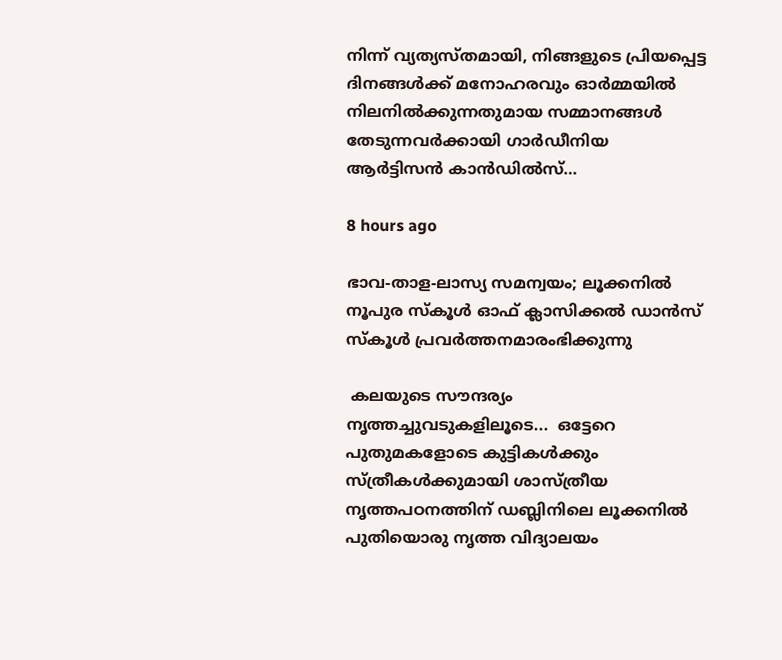നിന്ന് വ്യത്യസ്തമായി, നിങ്ങളുടെ പ്രിയപ്പെട്ട ദിനങ്ങൾക്ക് മനോഹരവും ഓർമ്മയിൽ നിലനിൽക്കുന്നതുമായ സമ്മാനങ്ങൾ തേടുന്നവർക്കായി ഗാർഡീനിയ ആർട്ടിസൻ കാൻഡിൽസ്…

8 hours ago

ഭാവ-താള-ലാസ്യ സമന്വയം; ലൂക്കനിൽ  നൂപുര സ്കൂൾ ഓഫ് ക്ലാസിക്കൽ ഡാൻസ് സ്കൂൾ പ്രവർത്തനമാരംഭിക്കുന്നു

 കലയുടെ സൗന്ദര്യം നൃത്തച്ചുവടുകളിലൂടെ...  ഒട്ടേറെ പുതുമകളോടെ കുട്ടികൾക്കും സ്ത്രീകൾക്കുമായി ശാസ്ത്രീയ നൃത്തപഠനത്തിന് ഡബ്ലിനിലെ ലൂക്കനിൽ  പുതിയൊരു നൃത്ത വിദ്യാലയം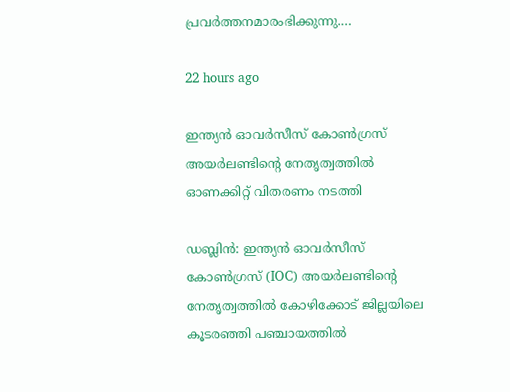പ്രവർത്തനമാരംഭിക്കുന്നു.…

22 hours ago

ഇന്ത്യൻ ഓവർസീസ് കോൺഗ്രസ് അയർലണ്ടിന്റെ നേതൃത്വത്തിൽ ഓണക്കിറ്റ് വിതരണം നടത്തി

ഡബ്ലിൻ: ഇന്ത്യൻ ഓവർസീസ് കോൺഗ്രസ് (IOC) അയർലണ്ടിന്റെ നേതൃത്വത്തിൽ കോഴിക്കോട് ജില്ലയിലെ കൂടരഞ്ഞി പഞ്ചായത്തിൽ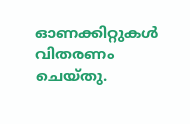ഓണക്കിറ്റുകൾ വിതരണം ചെയ്തു.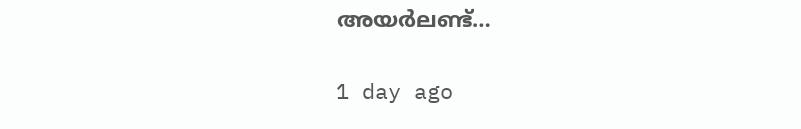അയർലണ്ട്…

1 day ago